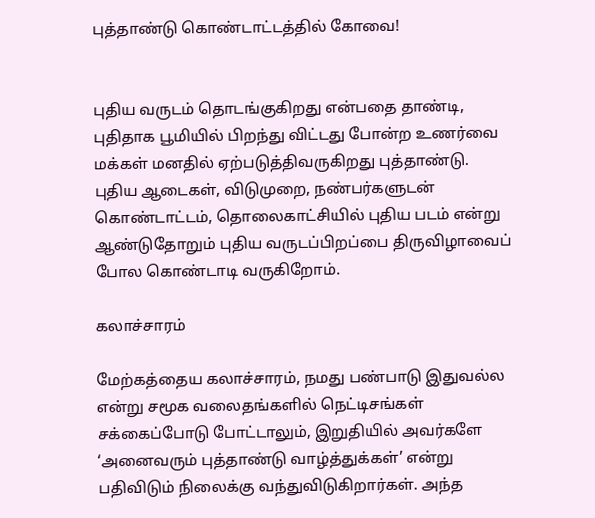புத்தாண்டு கொண்டாட்டத்தில் கோவை!


புதிய வருடம் தொடங்குகிறது என்பதை தாண்டி, புதிதாக பூமியில் பிறந்து விட்டது போன்ற உணர்வை மக்கள் மனதில் ஏற்படுத்திவருகிறது புத்தாண்டு. புதிய ஆடைகள், விடுமுறை, நண்பர்களுடன் கொண்டாட்டம், தொலைகாட்சியில் புதிய படம் என்று ஆண்டுதோறும் புதிய வருடப்பிறப்பை திருவிழாவைப் போல கொண்டாடி வருகிறோம்.

கலாச்சாரம்

மேற்கத்தைய கலாச்சாரம், நமது பண்பாடு இதுவல்ல என்று சமூக வலைதங்களில் நெட்டிசங்கள் சக்கைப்போடு போட்டாலும், இறுதியில் அவர்களே ‘அனைவரும் புத்தாண்டு வாழ்த்துக்கள்’ என்று பதிவிடும் நிலைக்கு வந்துவிடுகிறார்கள். அந்த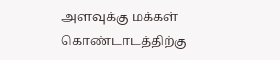அளவுக்கு மக்கள் கொண்டாடத்திற்கு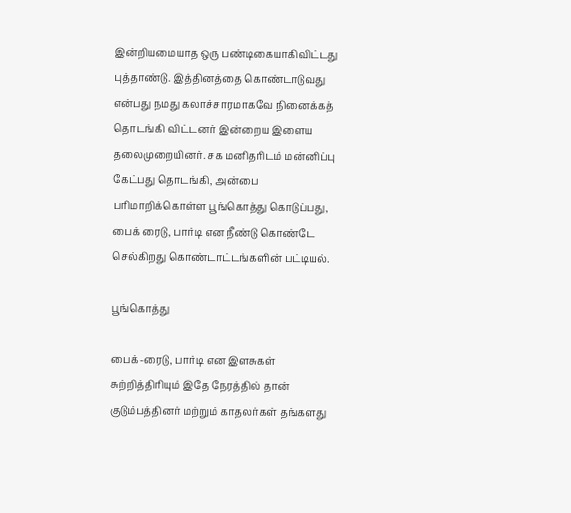இன்றியமையாத ஒரு பண்டிகையாகிவிட்டது புத்தாண்டு. இத்தினத்தை கொண்டாடுவது என்பது நமது கலாச்சாரமாகவே நினைக்கத் தொடங்கி விட்டனர் இன்றைய இளைய தலைமுறையினர். சக மனிதரிடம் மன்னிப்பு கேட்பது தொடங்கி, அன்பை பரிமாறிக்கொள்ள பூங்கொத்து கொடுப்பது, பைக் ரைடு, பார்டி என நீண்டு கொண்டே செல்கிறது கொண்டாட்டங்களின் பட்டியல்.

பூங்கொத்து

பைக்-ரைடு, பார்டி என இளசுகள் சுற்றித்திரியும் இதே நேரத்தில் தான் குடும்பத்தினர் மற்றும் காதலர்கள் தங்களது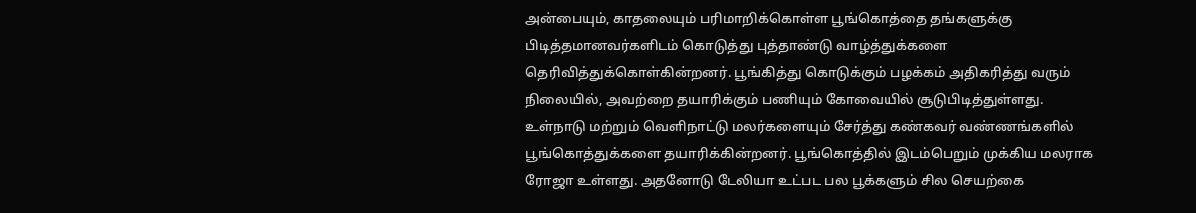அன்பையும், காதலையும் பரிமாறிக்கொள்ள பூங்கொத்தை தங்களுக்கு பிடித்தமானவர்களிடம் கொடுத்து புத்தாண்டு வாழ்த்துக்களை தெரிவித்துக்கொள்கின்றனர். பூங்கித்து கொடுக்கும் பழக்கம் அதிகரித்து வரும் நிலையில், அவற்றை தயாரிக்கும் பணியும் கோவையில் சூடுபிடித்துள்ளது.
உள்நாடு மற்றும் வெளிநாட்டு மலர்களையும் சேர்த்து கண்கவர் வண்ணங்களில் பூங்கொத்துக்களை தயாரிக்கின்றனர். பூங்கொத்தில் இடம்பெறும் முக்கிய மலராக ரோஜா உள்ளது. அதனோடு டேலியா உட்பட பல பூக்களும் சில செயற்கை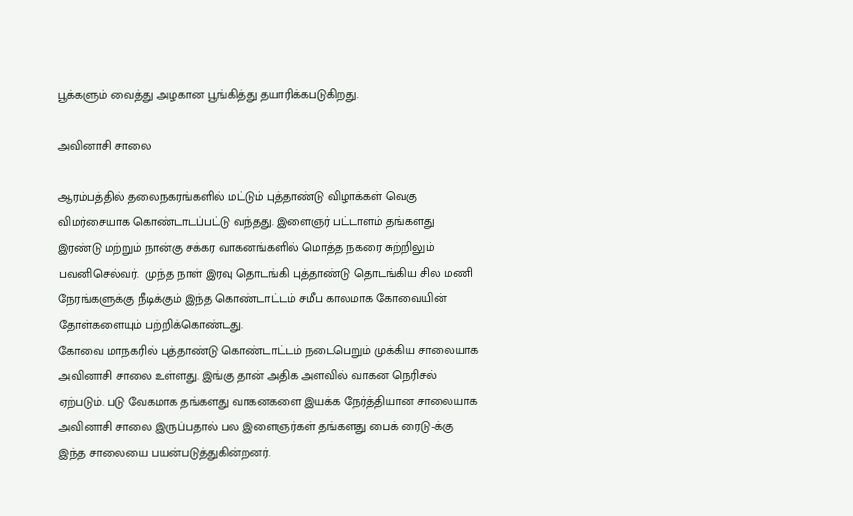பூக்களும் வைத்து அழகான பூங்கித்து தயாரிக்கபடுகிறது.

அவினாசி சாலை

ஆரம்பத்தில் தலைநகரங்களில் மட்டும் புத்தாண்டு விழாக்கள் வெகு விமர்சையாக கொண்டாடப்பட்டு வந்தது. இளைஞர் பட்டாளம் தங்களது இரண்டு மற்றும் நான்கு சக்கர வாகனங்களில் மொத்த நகரை சுற்றிலும் பவனிசெல்வர்.  முந்த நாள் இரவு தொடங்கி புத்தாண்டு தொடங்கிய சில மணி நேரங்களுக்கு நீடிக்கும் இந்த கொண்டாட்டம் சமீப காலமாக கோவையின் தோள்களையும் பற்றிக்கொண்டது.
கோவை மாநகரில் புத்தாண்டு கொண்டாட்டம் நடைபெறும் முக்கிய சாலையாக அவினாசி சாலை உள்ளது. இங்கு தான் அதிக அளவில் வாகன நெரிசல் ஏற்படும். படு வேகமாக தங்களது வாகனகளை இயக்க நேர்த்தியான சாலையாக அவினாசி சாலை இருப்பதால் பல இளைஞர்கள் தங்களது பைக் ரைடு-க்கு இந்த சாலையை பயன்படுத்துகின்றனர்.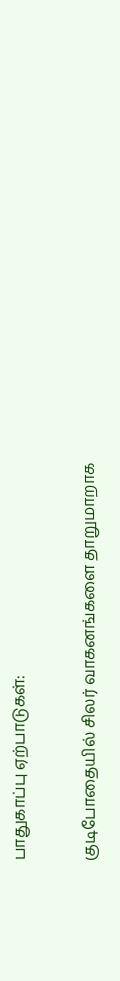பாதுகாப்பு ஏற்பாடுகள்:

குடிபோதையில் சிலர் வாகனங்களை தாறுமாறாக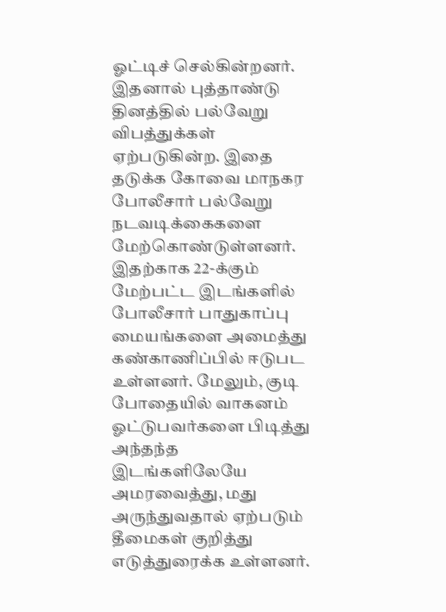ஓட்டிச் செல்கின்றனர். இதனால் புத்தாண்டு தினத்தில் பல்வேறு விபத்துக்கள் ஏற்படுகின்ற. இதை தடுக்க கோவை மாநகர போலீசார் பல்வேறு நடவடிக்கைகளை மேற்கொண்டுள்ளனர். இதற்காக 22-க்கும்  மேற்பட்ட இடங்களில் போலீசார் பாதுகாப்பு மையங்களை அமைத்து கண்காணிப்பில் ஈடுபட உள்ளனர். மேலும், குடி போதையில் வாகனம் ஓட்டுபவர்களை பிடித்து அந்தந்த இடங்களிலேயே அமரவைத்து, மது அருந்துவதால் ஏற்படும் தீமைகள் குறித்து எடுத்துரைக்க உள்ளனர்.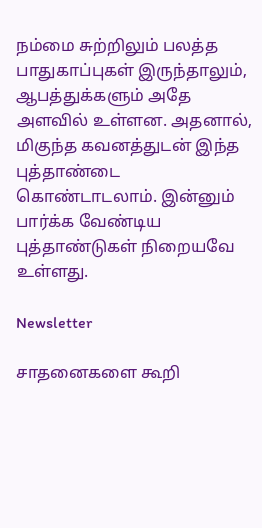நம்மை சுற்றிலும் பலத்த பாதுகாப்புகள் இருந்தாலும், ஆபத்துக்களும் அதே அளவில் உள்ளன. அதனால், மிகுந்த கவனத்துடன் இந்த புத்தாண்டை கொண்டாடலாம். இன்னும் பார்க்க வேண்டிய புத்தாண்டுகள் நிறையவே உள்ளது.

Newsletter

சாதனைகளை கூறி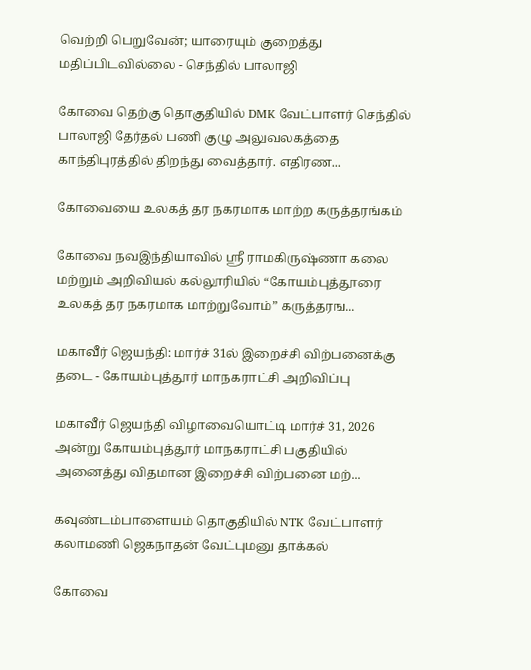வெற்றி பெறுவேன்; யாரையும் குறைத்து மதிப்பிடவில்லை - செந்தில் பாலாஜி

கோவை தெற்கு தொகுதியில் DMK வேட்பாளர் செந்தில் பாலாஜி தேர்தல் பணி குழு அலுவலகத்தை காந்திபுரத்தில் திறந்து வைத்தார். எதிரண...

கோவையை உலகத் தர நகரமாக மாற்ற கருத்தரங்கம்

கோவை நவஇந்தியாவில் ஸ்ரீ ராமகிருஷ்ணா கலை மற்றும் அறிவியல் கல்லூரியில் “கோயம்புத்தூரை உலகத் தர நகரமாக மாற்றுவோம்” கருத்தரங...

மகாவீர் ஜெயந்தி: மார்ச் 31ல் இறைச்சி விற்பனைக்கு தடை - கோயம்புத்தூர் மாநகராட்சி அறிவிப்பு

மகாவீர் ஜெயந்தி விழாவையொட்டி மார்ச் 31, 2026 அன்று கோயம்புத்தூர் மாநகராட்சி பகுதியில் அனைத்து விதமான இறைச்சி விற்பனை மற்...

கவுண்டம்பாளையம் தொகுதியில் NTK வேட்பாளர் கலாமணி ஜெகநாதன் வேட்புமனு தாக்கல்

கோவை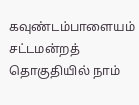கவுண்டம்பாளையம் சட்டமன்றத் தொகுதியில் நாம்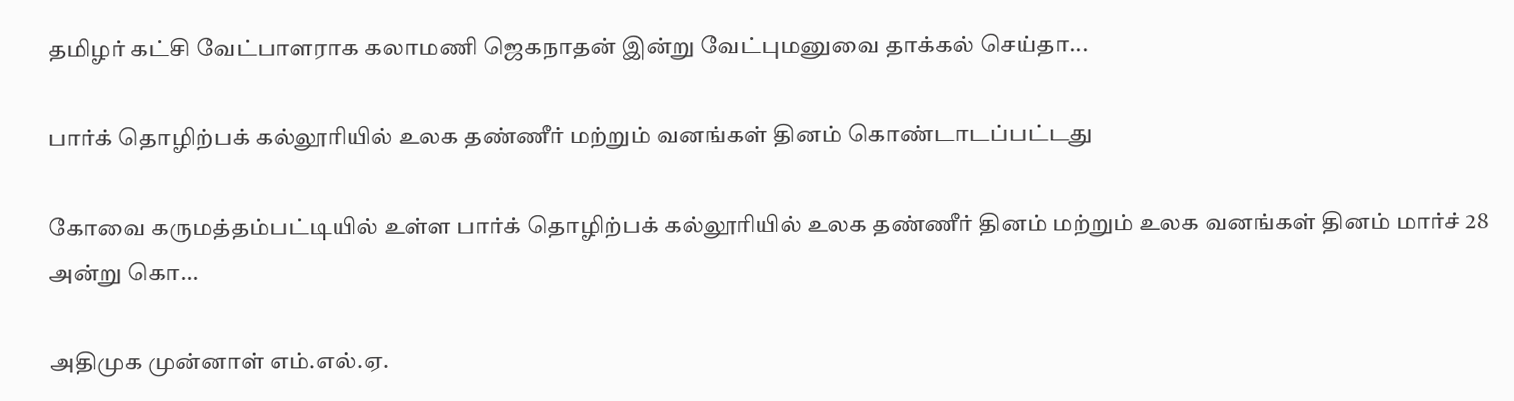தமிழர் கட்சி வேட்பாளராக கலாமணி ஜெகநாதன் இன்று வேட்புமனுவை தாக்கல் செய்தா...

பார்க் தொழிற்பக் கல்லூரியில் உலக தண்ணீர் மற்றும் வனங்கள் தினம் கொண்டாடப்பட்டது

கோவை கருமத்தம்பட்டியில் உள்ள பார்க் தொழிற்பக் கல்லூரியில் உலக தண்ணீர் தினம் மற்றும் உலக வனங்கள் தினம் மார்ச் 28 அன்று கொ...

அதிமுக முன்னாள் எம்.எல்.ஏ.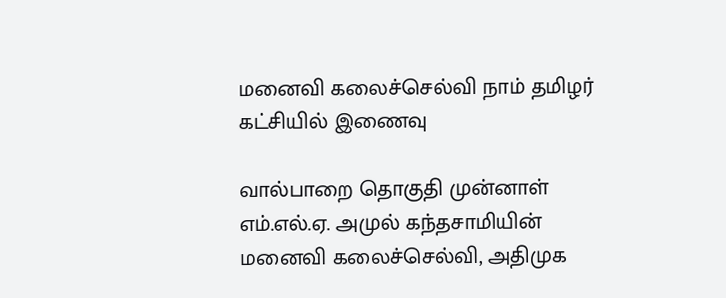மனைவி கலைச்செல்வி நாம் தமிழர் கட்சியில் இணைவு

வால்பாறை தொகுதி முன்னாள் எம்.எல்.ஏ. அமுல் கந்தசாமியின் மனைவி கலைச்செல்வி, அதிமுக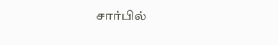சார்பில்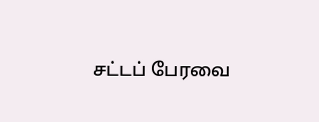சட்டப் பேரவை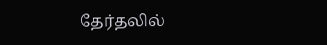தேர்தலில்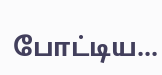போட்டிய...